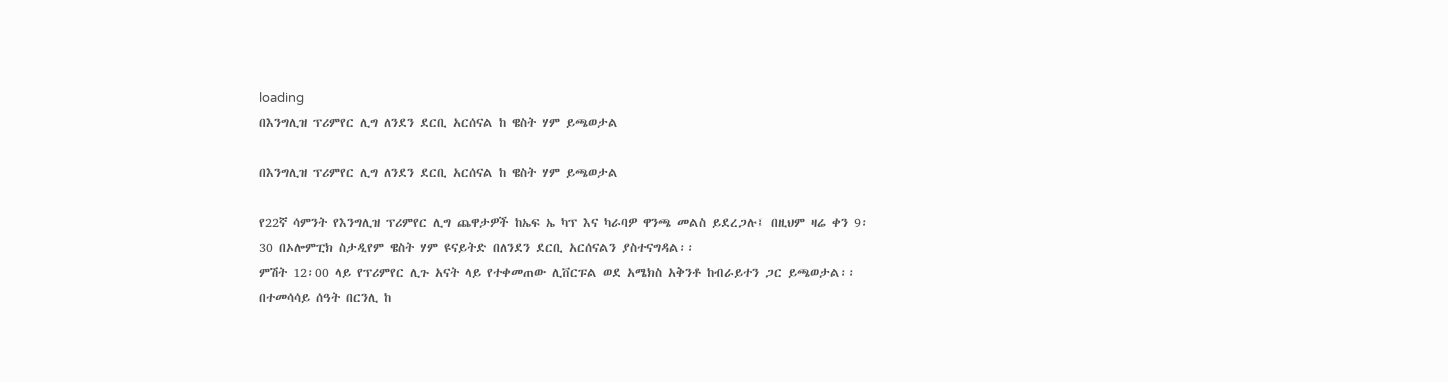loading
በእንግሊዝ ፕሪምየር ሊግ ለንደን ደርቢ አርሰናል ከ ዌስት ሃም ይጫወታል

በእንግሊዝ ፕሪምየር ሊግ ለንደን ደርቢ አርሰናል ከ ዌስት ሃም ይጫወታል

የ22ኛ ሳምንት የእንግሊዝ ፕሪምየር ሊግ ጨዋታዎች ከኤፍ ኤ ካፕ እና ካራባዎ ዋንጫ መልስ ይደረጋሉ፤ በዚህም ዛሬ ቀን 9፡30 በኦሎምፒክ ስታዲየም ዌስት ሃም ዩናይትድ በለንደን ደርቢ አርሰናልን ያስተናግዳል፡፡
ምሽት 12፡00 ላይ የፕሪምየር ሊጉ አናት ላይ የተቀመጠው ሊቨርፑል ወደ አሜክስ አቅንቶ ከብራይተን ጋር ይጫወታል፡፡
በተመሳሳይ ሰዓት በርንሊ ከ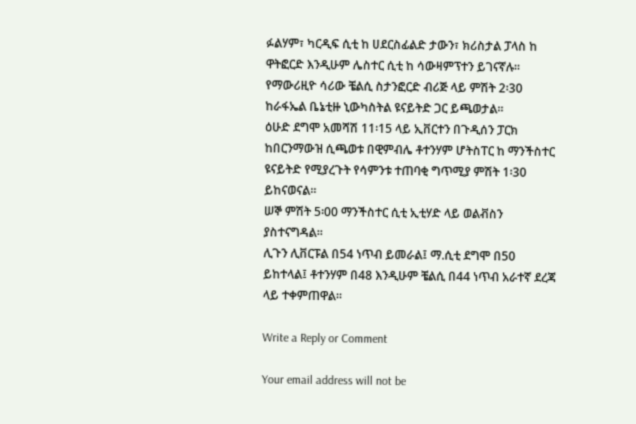ፉልሃም፣ ካርዲፍ ሲቲ ከ ሀደርስፊልድ ታውን፣ ክሪስታል ፓላስ ከ ዋትፎርድ እንዲሁም ሌስተር ሲቲ ከ ሳውዛምፕተን ይገናኛሉ፡፡
የማውሪዚዮ ሳሪው ቼልሲ ስታንፎርድ ብሪጅ ላይ ምሽት 2፡30 ከራፋኤል ቤኔቲዙ ኒውካስትል ዩናይትድ ጋር ይጫወታል፡፡
ዕሁድ ደግሞ አመሻሽ 11፡15 ላይ ኢቨርተን በጉዲሰን ፓርክ ከበርንማውዝ ሲጫወቱ በዊምብሌ ቶተንሃም ሆትስፐር ከ ማንችስተር ዩናይትድ የሚያረጉት የሳምንቱ ተጠባቂ ግጥሚያ ምሽት 1፡30 ይከናወናል፡፡
ሠኞ ምሽት 5፡00 ማንችስተር ሲቲ ኢቲሃድ ላይ ወልቭስን ያስተናግዳል፡፡
ሊጉን ሊቨርፑል በ54 ነጥብ ይመራል፤ ማ.ሲቲ ደግሞ በ50 ይከተላል፤ ቶተንሃም በ48 እንዲሁም ቼልሲ በ44 ነጥብ አራተኛ ደረጃ ላይ ተቀምጠዋል፡፡

Write a Reply or Comment

Your email address will not be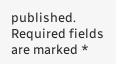published. Required fields are marked *